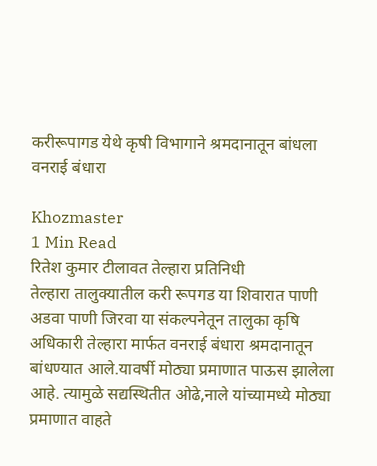करीरूपागड येथे कृषी विभागाने श्रमदानातून बांधला वनराई बंधारा

Khozmaster
1 Min Read
रितेश कुमार टीलावत तेल्हारा प्रतिनिधी
तेल्हारा तालुक्यातील करी रूपगड या शिवारात पाणी अडवा पाणी जिरवा या संकल्पनेतून तालुका कृषि अधिकारी तेल्हारा मार्फत वनराई बंधारा श्रमदानातून बांधण्यात आले.यावर्षी मोठ्या प्रमाणात पाऊस झालेला आहे. त्यामुळे सद्यस्थितीत ओढे,नाले यांच्यामध्ये मोठ्या प्रमाणात वाहते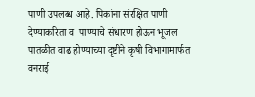पाणी उपलब्ध आहे. पिकांना संरक्षित पाणी देण्याकरिता व  पाण्याचे संधारण होऊन भूजल पातळीत वाढ होण्याच्या दृष्टीने कृषी विभागामार्फत  वनराई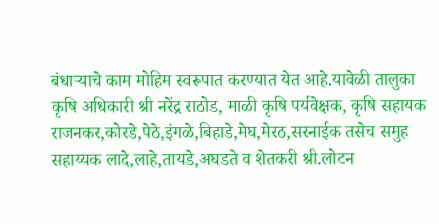बंधाऱ्याचे काम मोहिम स्वरूपात करण्यात येत आहे.यावेळी तालुका कृषि अधिकारी श्री नरेंद्र राठोड, माळी कृषि पर्यवेक्षक, कृषि सहायक राजनकर,कोरडे,पेठे,इंगळे,बिहाडे,मेघ,मेरठ,सरनाईक तसेच समुह सहाय्यक लादे,लाहे,तायडे,अघडते व शेतकरी श्री.लोटन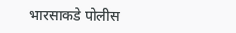भारसाकडे पोलीस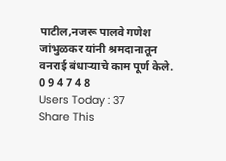पाटील,नजरू पालवे गणेश जांभुळकर यांनी श्रमदानातून वनराई बंधाऱ्याचे काम पूर्ण केले.
0 9 4 7 4 8
Users Today : 37
Share This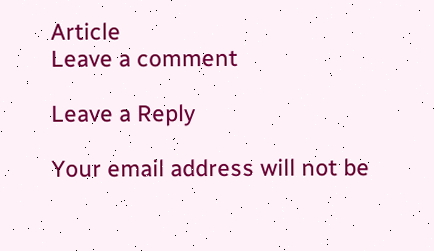Article
Leave a comment

Leave a Reply

Your email address will not be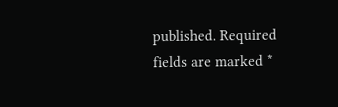published. Required fields are marked *